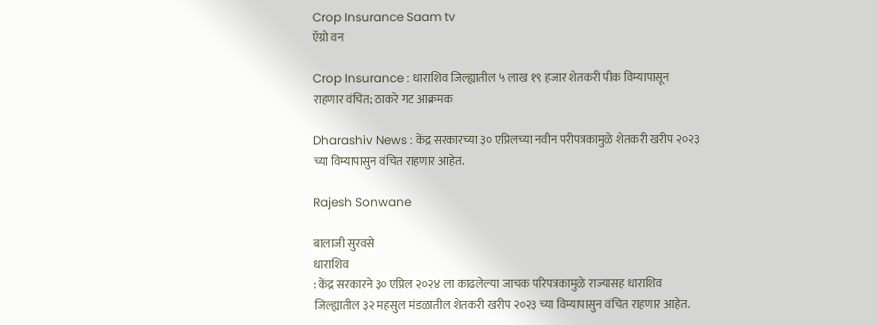Crop Insurance Saam tv
ऍग्रो वन

Crop Insurance : धाराशिव जिल्ह्यातील ५ लाख १९ हजार शेतकरी पीक विम्यापासून राहणार वंचित; ठाकरे गट आक्रमक

Dharashiv News : केंद्र सरकारच्या ३० एप्रिलच्या नवीन परीपत्रकामुळे शेतकरी खरीप २०२३ च्या विम्यापासुन वंचित राहणार आहेत.

Rajesh Sonwane

बालाजी सुरवसे
धाराशिव
: केंद्र सरकारने ३० एप्रिल २०२४ ला काढलेल्या जाचक परिपत्रकामुळे राज्यासह धाराशिव जिल्ह्यातील ३२ महसुल मंडळातील शेतकरी खरीप २०२३ च्या विम्यापासुन वंचित राहणार आहेत.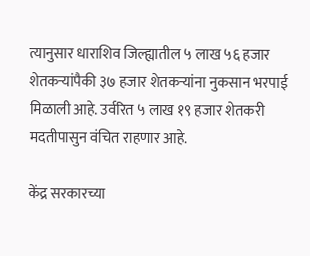त्यानुसार धाराशिव जिल्ह्यातील ५ लाख ५६ हजार शेतकऱ्यांपैकी ३७ हजार शेतकऱ्यांना नुकसान भरपाई मिळाली आहे. उर्वरित ५ लाख १९ हजार शेतकरी मदतीपासुन वंचित राहणार आहे.

केंद्र सरकारच्या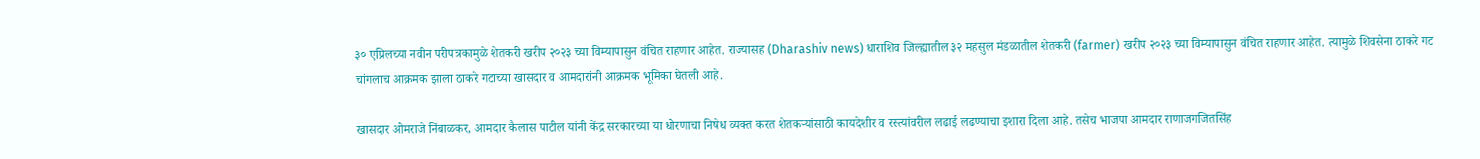३० एप्रिलच्या नवीन परीपत्रकामुळे शेतकरी खरीप २०२३ च्या विम्यापासुन वंचित राहणार आहेत. राज्यासह (Dharashiv news) धाराशिव जिल्ह्यातील ३२ महसुल मंडळातील शेतकरी (farmer) खरीप २०२३ च्या विम्यापासुन वंचित राहणार आहेत. त्यामुळे शिवसेना ठाकरे गट चांगलाच आक्रमक झाला ठाकरे गटाच्या खासदार व आमदारांनी आक्रमक भूमिका घेतली आहे.

खासदार ओमराजे निंबाळकर, आमदार कैलास पाटील यांनी केंद्र सरकारच्या या धोरणाचा निषेध व्यक्त करत शेतकऱ्यांसाठी कायदेशीर व रस्त्यांवरील लढाई लढण्याचा इशारा दिला आहे. तसेच भाजपा आमदार राणाजगजितसिंह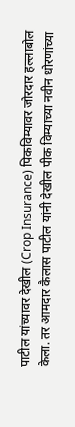पाटील यांच्यावर देखील (Crop Insurance) पिकविम्यावर जोरदार हल्लाबोल केला. तर आमदार कैलास पाटील यांनी देखील पीक विम्याच्या नवीन धोरणांच्या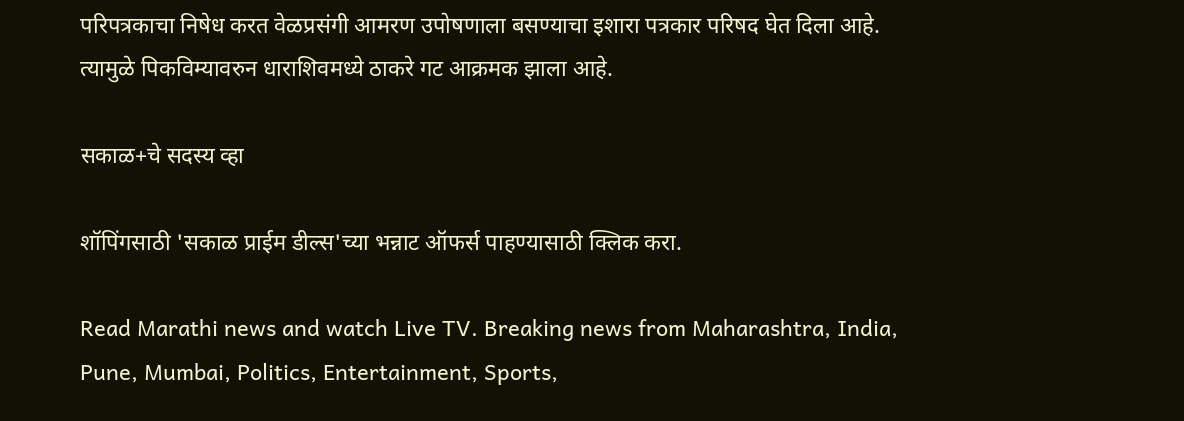परिपत्रकाचा निषेध करत वेळप्रसंगी आमरण उपोषणाला बसण्याचा इशारा पत्रकार परिषद घेत दिला आहे. त्यामुळे पिकविम्यावरुन धाराशिवमध्ये ठाकरे गट आक्रमक झाला आहे.

सकाळ+चे सदस्य व्हा

शॉपिंगसाठी 'सकाळ प्राईम डील्स'च्या भन्नाट ऑफर्स पाहण्यासाठी क्लिक करा.

Read Marathi news and watch Live TV. Breaking news from Maharashtra, India, Pune, Mumbai, Politics, Entertainment, Sports,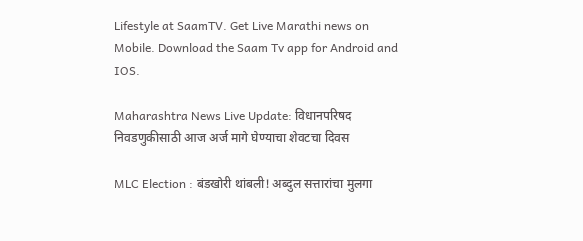Lifestyle at SaamTV. Get Live Marathi news on Mobile. Download the Saam Tv app for Android and IOS.

Maharashtra News Live Update: विधानपरिषद निवडणुकीसाठी आज अर्ज मागे घेण्याचा शेवटचा दिवस

MLC Election : बंडखोरी थांबली! अब्दुल सत्तारांचा मुलगा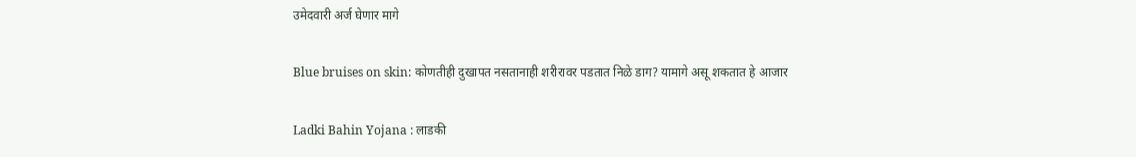उमेदवारी अर्ज घेणार मागे

Blue bruises on skin: कोणतीही दुखापत नसतानाही शरीरावर पडतात निळे डाग? यामागे असू शकतात हे आजार

Ladki Bahin Yojana : लाडकी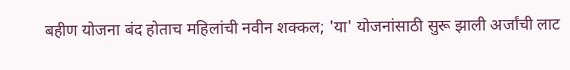बहीण योजना बंद होताच महिलांची नवीन शक्कल; 'या' योजनांसाठी सुरू झाली अर्जांची लाट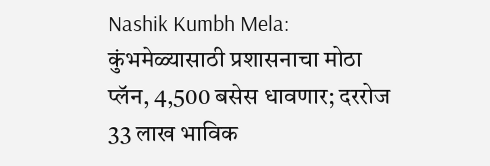Nashik Kumbh Mela: कुंभमेळ्यासाठी प्रशासनाचा मोठा प्लॅन, 4,500 बसेस धावणार; दररोज 33 लाख भाविक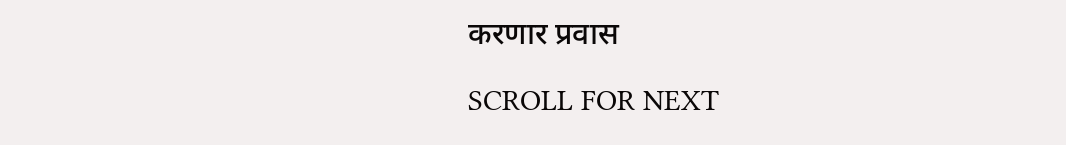करणार प्रवास

SCROLL FOR NEXT